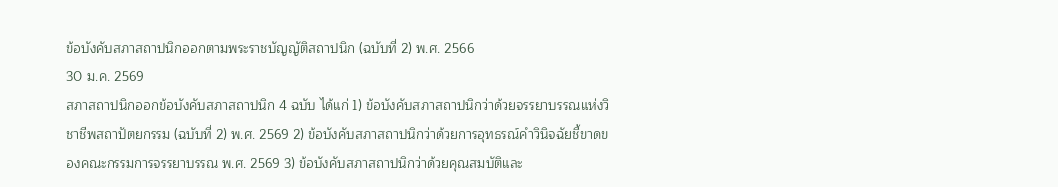ข้อบังคับสภาสถาปนิกออกตามพระราชบัญญัติสถาปนิก (ฉบับที่ 2) พ.ศ. 2566
30 ม.ค. 2569
สภาสถาปนิกออกข้อบังคับสภาสถาปนิก 4 ฉบับ ได้แก่ 1) ข้อบังคับสภาสถาปนิกว่าด้วยจรรยาบรรณแห่งวิชาชีพสถาปัตยกรรม (ฉบับที่ 2) พ.ศ. 2569 2) ข้อบังคับสภาสถาปนิกว่าด้วยการอุทธรณ์คำวินิจฉัยชี้ขาดของคณะกรรมการจรรยาบรรณ พ.ศ. 2569 3) ข้อบังคับสภาสถาปนิกว่าด้วยคุณสมบัติและ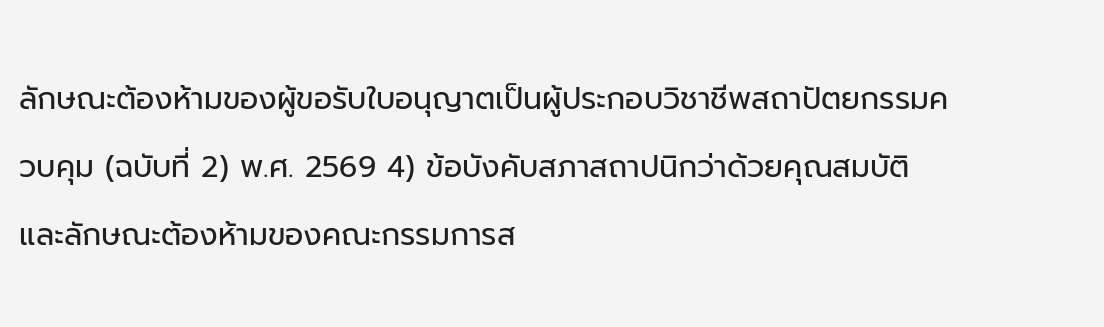ลักษณะต้องห้ามของผู้ขอรับใบอนุญาตเป็นผู้ประกอบวิชาชีพสถาปัตยกรรมควบคุม (ฉบับที่ 2) พ.ศ. 2569 4) ข้อบังคับสภาสถาปนิกว่าด้วยคุณสมบัติและลักษณะต้องห้ามของคณะกรรมการส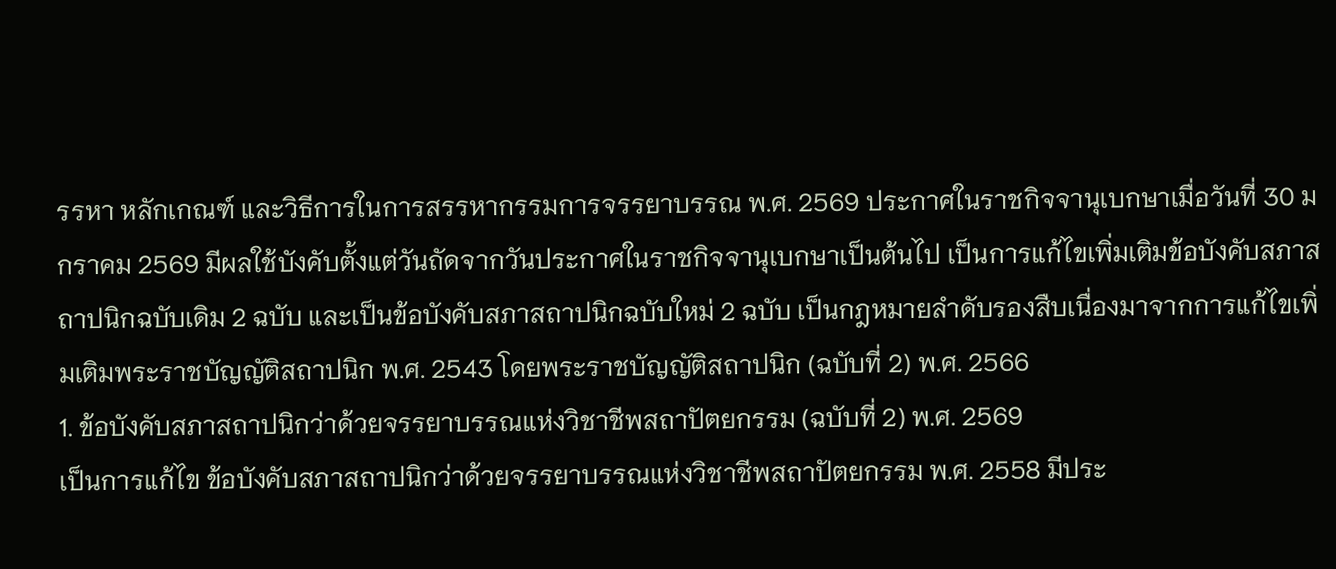รรหา หลักเกณฑ์ และวิธีการในการสรรหากรรมการจรรยาบรรณ พ.ศ. 2569 ประกาศในราชกิจจานุเบกษาเมื่อวันที่ 30 มกราคม 2569 มีผลใช้บังคับตั้งแต่วันถัดจากวันประกาศในราชกิจจานุเบกษาเป็นต้นไป เป็นการแก้ไขเพิ่มเติมข้อบังคับสภาสถาปนิกฉบับเดิม 2 ฉบับ และเป็นข้อบังคับสภาสถาปนิกฉบับใหม่ 2 ฉบับ เป็นกฎหมายลำดับรองสืบเนื่องมาจากการแก้ไขเพิ่มเติมพระราชบัญญัติสถาปนิก พ.ศ. 2543 โดยพระราชบัญญัติสถาปนิก (ฉบับที่ 2) พ.ศ. 2566
1. ข้อบังคับสภาสถาปนิกว่าด้วยจรรยาบรรณแห่งวิชาชีพสถาปัตยกรรม (ฉบับที่ 2) พ.ศ. 2569
เป็นการแก้ไข ข้อบังคับสภาสถาปนิกว่าด้วยจรรยาบรรณแห่งวิชาชีพสถาปัตยกรรม พ.ศ. 2558 มีประ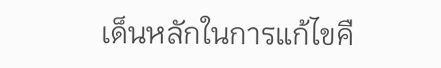เด็นหลักในการแก้ไขคื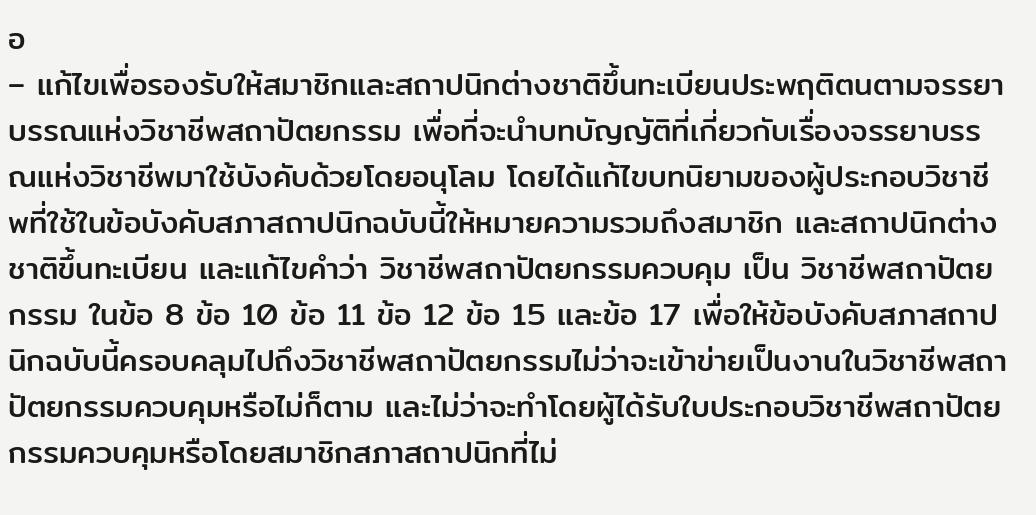อ
– แก้ไขเพื่อรองรับให้สมาชิกและสถาปนิกต่างชาติขึ้นทะเบียนประพฤติตนตามจรรยาบรรณแห่งวิชาชีพสถาปัตยกรรม เพื่อที่จะนำบทบัญญัติที่เกี่ยวกับเรื่องจรรยาบรรณแห่งวิชาชีพมาใช้บังคับด้วยโดยอนุโลม โดยได้แก้ไขบทนิยามของผู้ประกอบวิชาชีพที่ใช้ในข้อบังคับสภาสถาปนิกฉบับนี้ให้หมายความรวมถึงสมาชิก และสถาปนิกต่างชาติขึ้นทะเบียน และแก้ไขคำว่า วิชาชีพสถาปัตยกรรมควบคุม เป็น วิชาชีพสถาปัตยกรรม ในข้อ 8 ข้อ 10 ข้อ 11 ข้อ 12 ข้อ 15 และข้อ 17 เพื่อให้ข้อบังคับสภาสถาปนิกฉบับนี้ครอบคลุมไปถึงวิชาชีพสถาปัตยกรรมไม่ว่าจะเข้าข่ายเป็นงานในวิชาชีพสถาปัตยกรรมควบคุมหรือไม่ก็ตาม และไม่ว่าจะทำโดยผู้ได้รับใบประกอบวิชาชีพสถาปัตยกรรมควบคุมหรือโดยสมาชิกสภาสถาปนิกที่ไม่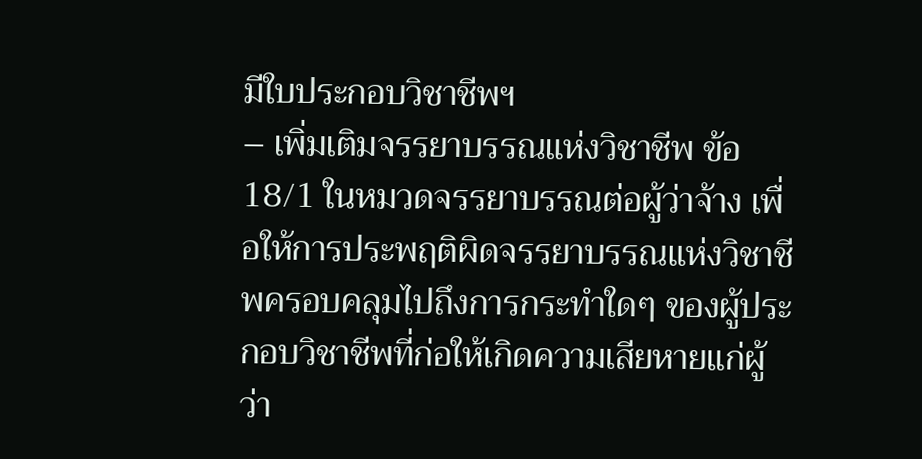มีใบประกอบวิชาชีพฯ
– เพิ่มเติมจรรยาบรรณแห่งวิชาชีพ ข้อ 18/1 ในหมวดจรรยาบรรณต่อผู้ว่าจ้าง เพื่อให้การประพฤติผิดจรรยาบรรณแห่งวิชาชีพครอบคลุมไปถึงการกระทำใดๆ ของผู้ประกอบวิชาชีพที่ก่อให้เกิดความเสียหายแก่ผู้ว่า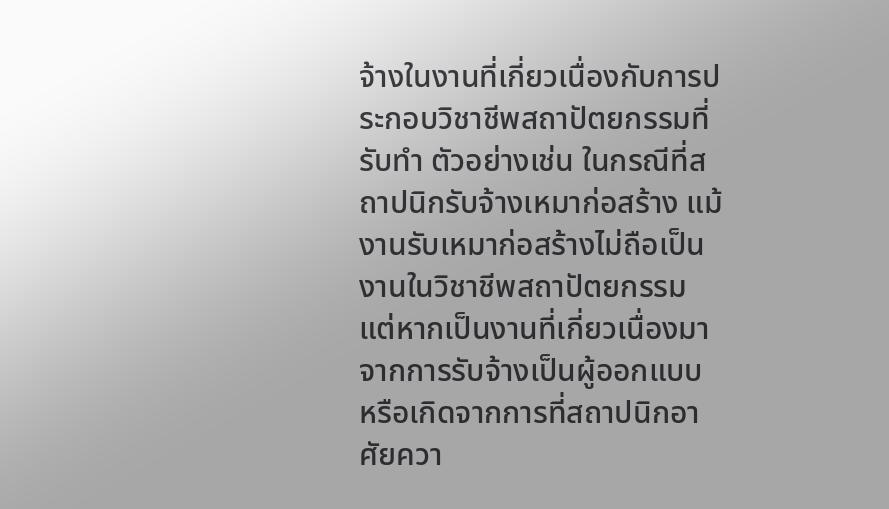จ้างในงานที่เกี่ยวเนื่องกับการประกอบวิชาชีพสถาปัตยกรรมที่รับทำ ตัวอย่างเช่น ในกรณีที่สถาปนิกรับจ้างเหมาก่อสร้าง แม้งานรับเหมาก่อสร้างไม่ถือเป็นงานในวิชาชีพสถาปัตยกรรม แต่หากเป็นงานที่เกี่ยวเนื่องมาจากการรับจ้างเป็นผู้ออกแบบ หรือเกิดจากการที่สถาปนิกอาศัยควา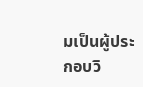มเป็นผู้ประกอบวิ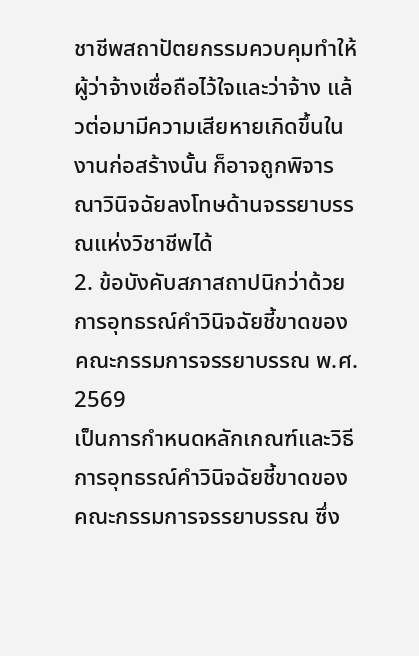ชาชีพสถาปัตยกรรมควบคุมทำให้ผู้ว่าจ้างเชื่อถือไว้ใจและว่าจ้าง แล้วต่อมามีความเสียหายเกิดขึ้นในงานก่อสร้างนั้น ก็อาจถูกพิจารณาวินิจฉัยลงโทษด้านจรรยาบรรณแห่งวิชาชีพได้
2. ข้อบังคับสภาสถาปนิกว่าด้วยการอุทธรณ์คำวินิจฉัยชี้ขาดของคณะกรรมการจรรยาบรรณ พ.ศ. 2569
เป็นการกำหนดหลักเกณฑ์และวิธีการอุทธรณ์คำวินิจฉัยชี้ขาดของคณะกรรมการจรรยาบรรณ ซึ่ง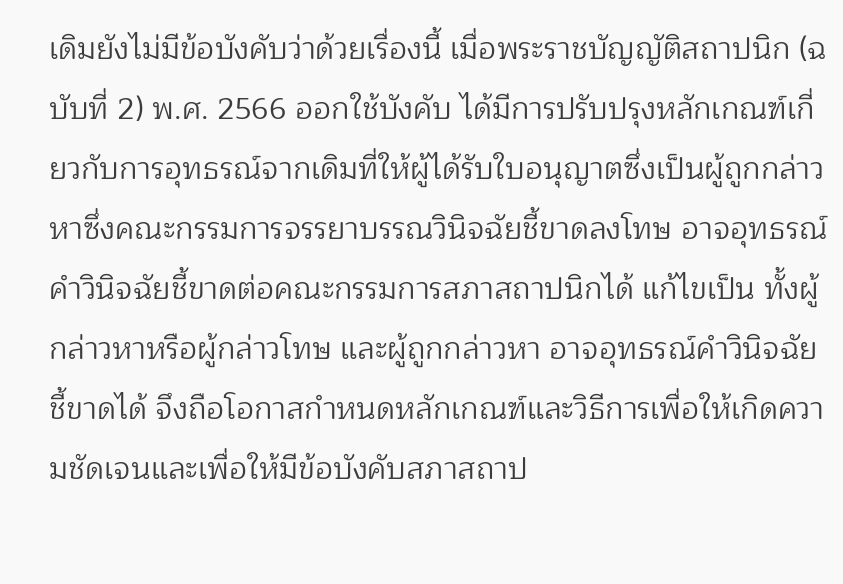เดิมยังไม่มีข้อบังคับว่าด้วยเรื่องนี้ เมื่อพระราชบัญญัติสถาปนิก (ฉบับที่ 2) พ.ศ. 2566 ออกใช้บังคับ ได้มีการปรับปรุงหลักเกณฑ์เกี่ยวกับการอุทธรณ์จากเดิมที่ให้ผู้ได้รับใบอนุญาตซึ่งเป็นผู้ถูกกล่าวหาซึ่งคณะกรรมการจรรยาบรรณวินิจฉัยชี้ขาดลงโทษ อาจอุทธรณ์คำวินิจฉัยชี้ขาดต่อคณะกรรมการสภาสถาปนิกได้ แก้ไขเป็น ทั้งผู้กล่าวหาหรือผู้กล่าวโทษ และผู้ถูกกล่าวหา อาจอุทธรณ์คำวินิจฉัยชี้ขาดได้ จึงถือโอกาสกำหนดหลักเกณฑ์และวิธีการเพื่อให้เกิดความชัดเจนและเพื่อให้มีข้อบังคับสภาสถาป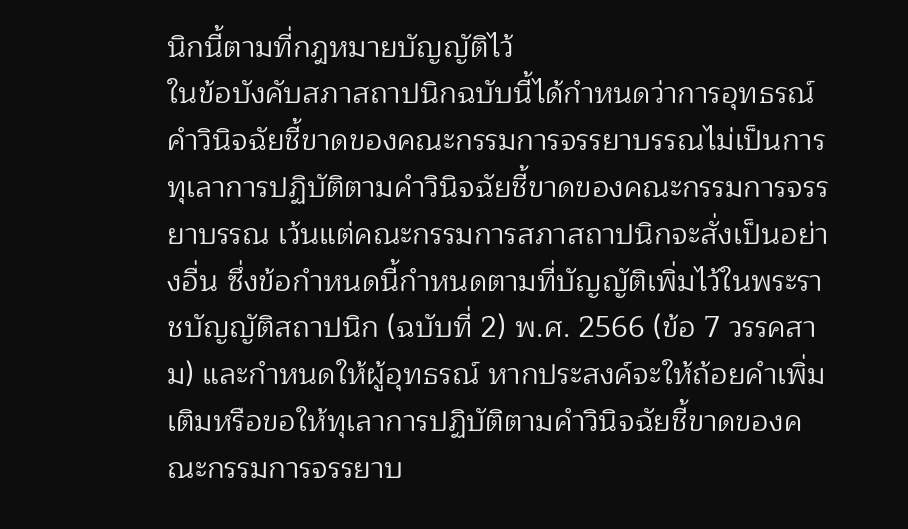นิกนี้ตามที่กฎหมายบัญญัติไว้
ในข้อบังคับสภาสถาปนิกฉบับนี้ได้กำหนดว่าการอุทธรณ์คำวินิจฉัยชี้ขาดของคณะกรรมการจรรยาบรรณไม่เป็นการทุเลาการปฏิบัติตามคำวินิจฉัยชี้ขาดของคณะกรรมการจรรยาบรรณ เว้นแต่คณะกรรมการสภาสถาปนิกจะสั่งเป็นอย่างอื่น ซึ่งข้อกำหนดนี้กำหนดตามที่บัญญัติเพิ่มไว้ในพระราชบัญญัติสถาปนิก (ฉบับที่ 2) พ.ศ. 2566 (ข้อ 7 วรรคสาม) และกำหนดให้ผู้อุทธรณ์ หากประสงค์จะให้ถ้อยคำเพิ่มเติมหรือขอให้ทุเลาการปฏิบัติตามคำวินิจฉัยชี้ขาดของคณะกรรมการจรรยาบ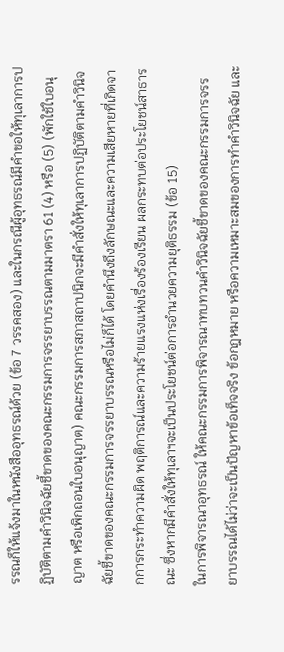รรณก็ให้แจ้งมาในหนังสืออุทธรณ์ด้วย (ข้อ 7 วรรคสอง) และในกรณีผู้อุทธรณ์มีคำขอให้ทุเลาการปฏิบัติตามคำวินิจฉัยชี้ขาดของคณะกรรมการจรรยาบรรณตามมาตรา 61 (4) หรือ (5) (พักใช้ใบอนุญาต หรือเพิกถอนใบอนุญาต) คณะกรรมการสภาสถาปนิกจะมีคำสั่งให้ทุเลาการปฏิบัติตามคำวินิจฉัยชี้ขาดของคณะกรรมการจรรยาบรรณหรือไม่ก็ได้ โดยคำนึงถึงลักษณะและความเสียหายที่เกิดจากการกระทำความผิด พฤติการณ์และความร้ายแรงแห่งเรื่องร้องเรียน ผลกระทบต่อประโยชน์สาธารณะ ซึ่งหากมีคำสั่งให้ทุเลาฯจะเป็นประโยชน์ต่อการอำนวยความยุติธรรม (ข้อ 15)
ในการพิจารณาอุทธรณ์ ให้คณะกรรมการพิจารณาทบทวนคำวินิจฉัยชี้ขาดของคณะกรรมการจรรยาบรรณได้ไม่ว่าจะเป็นปัญหาข้อเท็จจริง ข้อกฎหมาย หรือความเหมาะสมของการทำคำวินิจฉัย และ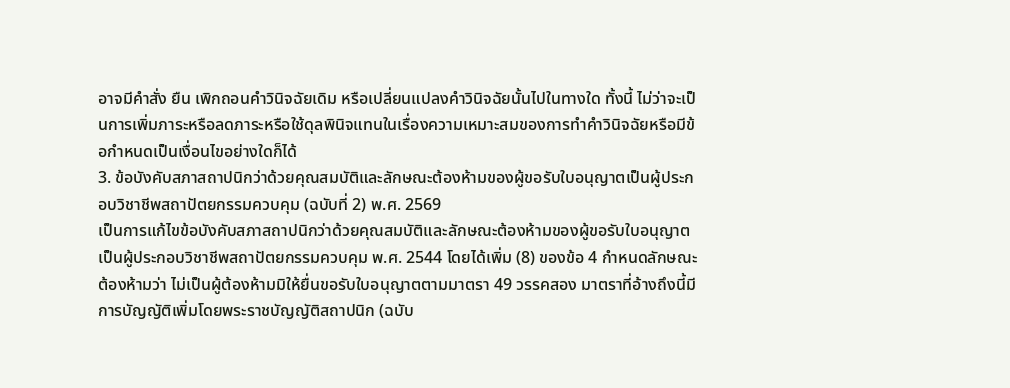อาจมีคำสั่ง ยืน เพิกถอนคำวินิจฉัยเดิม หรือเปลี่ยนแปลงคำวินิจฉัยนั้นไปในทางใด ทั้งนี้ ไม่ว่าจะเป็นการเพิ่มภาระหรือลดภาระหรือใช้ดุลพินิจแทนในเรื่องความเหมาะสมของการทำคำวินิจฉัยหรือมีข้อกำหนดเป็นเงื่อนไขอย่างใดก็ได้
3. ข้อบังคับสภาสถาปนิกว่าด้วยคุณสมบัติและลักษณะต้องห้ามของผู้ขอรับใบอนุญาตเป็นผู้ประกอบวิชาชีพสถาปัตยกรรมควบคุม (ฉบับที่ 2) พ.ศ. 2569
เป็นการแก้ไขข้อบังคับสภาสถาปนิกว่าด้วยคุณสมบัติและลักษณะต้องห้ามของผู้ขอรับใบอนุญาตเป็นผู้ประกอบวิชาชีพสถาปัตยกรรมควบคุม พ.ศ. 2544 โดยได้เพิ่ม (8) ของข้อ 4 กำหนดลักษณะต้องห้ามว่า ไม่เป็นผู้ต้องห้ามมิให้ยื่นขอรับใบอนุญาตตามมาตรา 49 วรรคสอง มาตราที่อ้างถึงนี้มีการบัญญัติเพิ่มโดยพระราชบัญญัติสถาปนิก (ฉบับ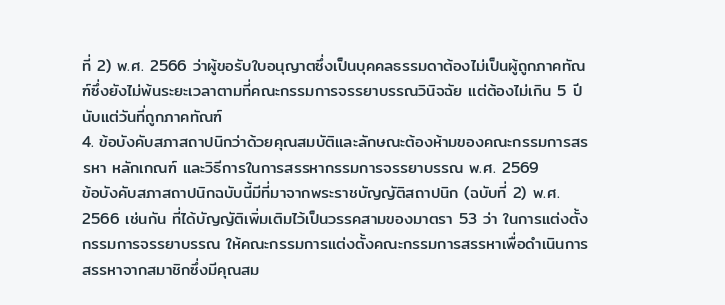ที่ 2) พ.ศ. 2566 ว่าผู้ขอรับใบอนุญาตซึ่งเป็นบุคคลธรรมดาต้องไม่เป็นผู้ถูกภาคทัณฑ์ซึ่งยังไม่พ้นระยะเวลาตามที่คณะกรรมการจรรยาบรรณวินิจฉัย แต่ต้องไม่เกิน 5 ปีนับแต่วันที่ถูกภาคทัณฑ์
4. ข้อบังคับสภาสถาปนิกว่าด้วยคุณสมบัติและลักษณะต้องห้ามของคณะกรรมการสรรหา หลักเกณฑ์ และวิธีการในการสรรหากรรมการจรรยาบรรณ พ.ศ. 2569
ข้อบังคับสภาสถาปนิกฉบับนี้มีที่มาจากพระราชบัญญัติสถาปนิก (ฉบับที่ 2) พ.ศ. 2566 เช่นกัน ที่ได้บัญญัติเพิ่มเติมไว้เป็นวรรคสามของมาตรา 53 ว่า ในการแต่งตั้งกรรมการจรรยาบรรณ ให้คณะกรรมการแต่งตั้งคณะกรรมการสรรหาเพื่อดำเนินการสรรหาจากสมาชิกซึ่งมีคุณสม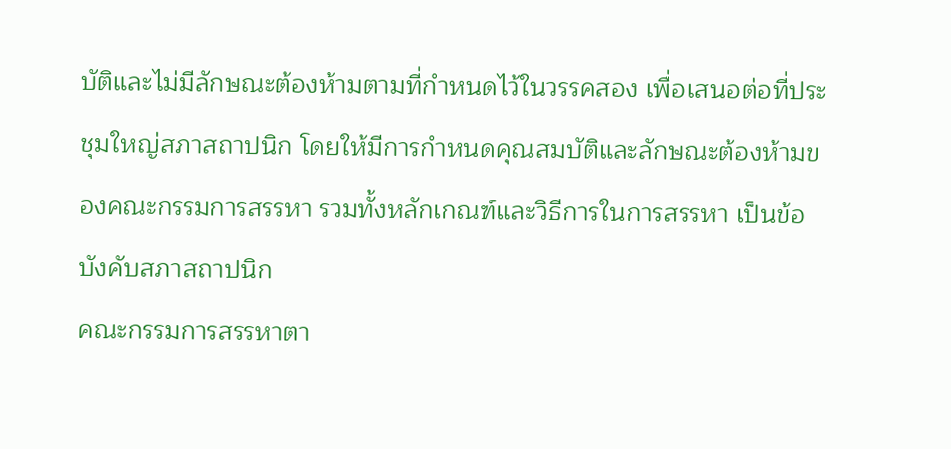บัติและไม่มีลักษณะต้องห้ามตามที่กำหนดไว้ในวรรคสอง เพื่อเสนอต่อที่ประชุมใหญ่สภาสถาปนิก โดยให้มีการกำหนดคุณสมบัติและลักษณะต้องห้ามของคณะกรรมการสรรหา รวมทั้งหลักเกณฑ์และวิธีการในการสรรหา เป็นข้อบังคับสภาสถาปนิก
คณะกรรมการสรรหาตา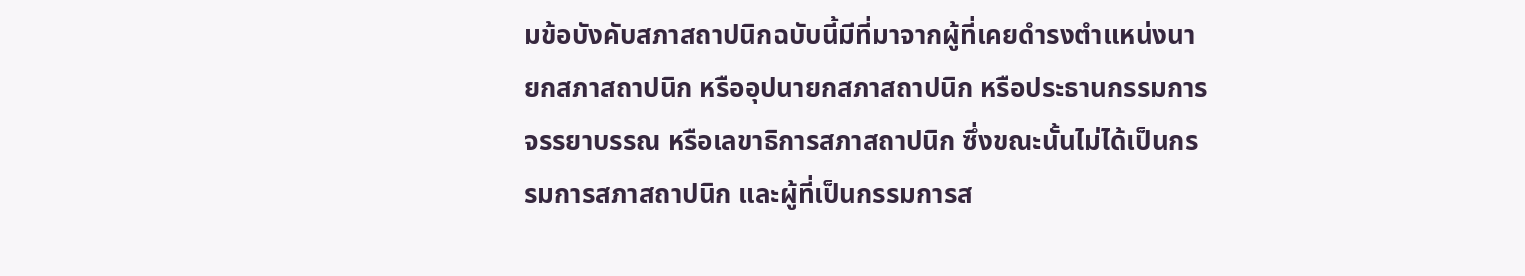มข้อบังคับสภาสถาปนิกฉบับนี้มีที่มาจากผู้ที่เคยดำรงตำแหน่งนายกสภาสถาปนิก หรืออุปนายกสภาสถาปนิก หรือประธานกรรมการจรรยาบรรณ หรือเลขาธิการสภาสถาปนิก ซึ่งขณะนั้นไม่ได้เป็นกรรมการสภาสถาปนิก และผู้ที่เป็นกรรมการส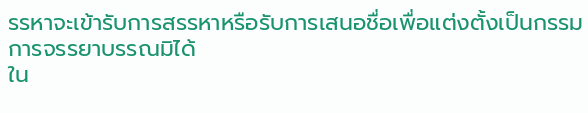รรหาจะเข้ารับการสรรหาหรือรับการเสนอชื่อเพื่อแต่งตั้งเป็นกรรมการจรรยาบรรณมิได้
ใน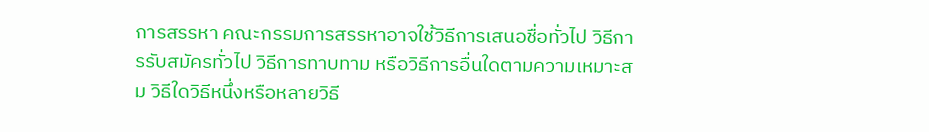การสรรหา คณะกรรมการสรรหาอาจใช้วิธีการเสนอชื่อทั่วไป วิธีการรับสมัครทั่วไป วิธีการทาบทาม หรือวิธีการอื่นใดตามความเหมาะสม วิธีใดวิธีหนึ่งหรือหลายวิธี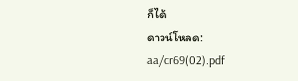ก็ได้
ดาวน์โหลด:
aa/cr69(02).pdf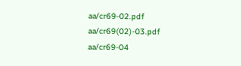aa/cr69-02.pdf
aa/cr69(02)-03.pdf
aa/cr69-04